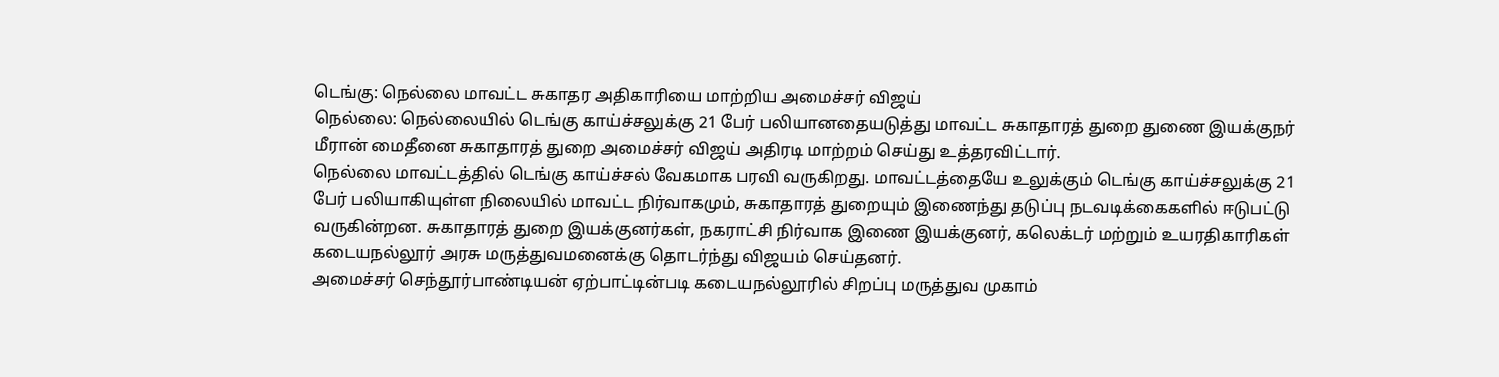டெங்கு: நெல்லை மாவட்ட சுகாதர அதிகாரியை மாற்றிய அமைச்சர் விஜய்
நெல்லை: நெல்லையில் டெங்கு காய்ச்சலுக்கு 21 பேர் பலியானதையடுத்து மாவட்ட சுகாதாரத் துறை துணை இயக்குநர் மீரான் மைதீனை சுகாதாரத் துறை அமைச்சர் விஜய் அதிரடி மாற்றம் செய்து உத்தரவிட்டார்.
நெல்லை மாவட்டத்தில் டெங்கு காய்ச்சல் வேகமாக பரவி வருகிறது. மாவட்டத்தையே உலுக்கும் டெங்கு காய்ச்சலுக்கு 21 பேர் பலியாகியுள்ள நிலையில் மாவட்ட நிர்வாகமும், சுகாதாரத் துறையும் இணைந்து தடுப்பு நடவடிக்கைகளில் ஈடுபட்டு வருகின்றன. சுகாதாரத் துறை இயக்குனர்கள், நகராட்சி நிர்வாக இணை இயக்குனர், கலெக்டர் மற்றும் உயரதிகாரிகள் கடையநல்லூர் அரசு மருத்துவமனைக்கு தொடர்ந்து விஜயம் செய்தனர்.
அமைச்சர் செந்தூர்பாண்டியன் ஏற்பாட்டின்படி கடையநல்லூரில் சிறப்பு மருத்துவ முகாம்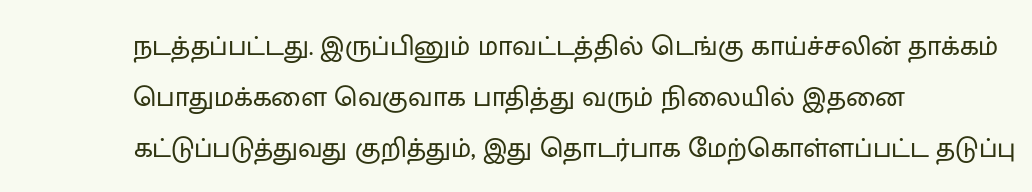நடத்தப்பட்டது. இருப்பினும் மாவட்டத்தில் டெங்கு காய்ச்சலின் தாக்கம் பொதுமக்களை வெகுவாக பாதித்து வரும் நிலையில் இதனை கட்டுப்படுத்துவது குறித்தும், இது தொடர்பாக மேற்கொள்ளப்பட்ட தடுப்பு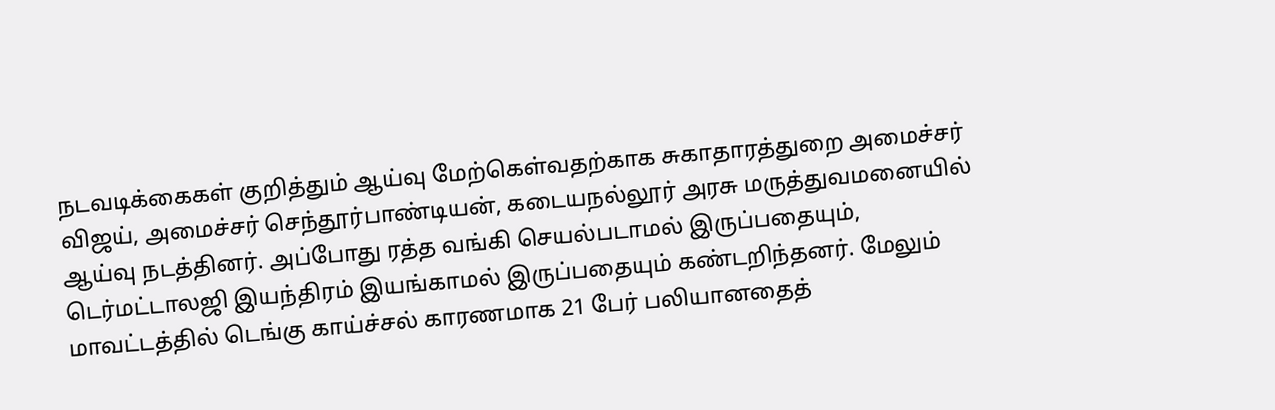நடவடிக்கைகள் குறித்தும் ஆய்வு மேற்கெள்வதற்காக சுகாதாரத்துறை அமைச்சர் விஜய், அமைச்சர் செந்தூர்பாண்டியன், கடையநல்லூர் அரசு மருத்துவமனையில் ஆய்வு நடத்தினர். அப்போது ரத்த வங்கி செயல்படாமல் இருப்பதையும், டெர்மட்டாலஜி இயந்திரம் இயங்காமல் இருப்பதையும் கண்டறிந்தனர். மேலும் மாவட்டத்தில் டெங்கு காய்ச்சல் காரணமாக 21 பேர் பலியானதைத்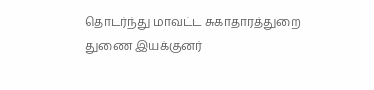தொடர்ந்து மாவட்ட சுகாதாரத்துறை துணை இயக்குனர்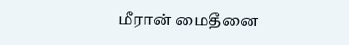மீரான் மைதீனை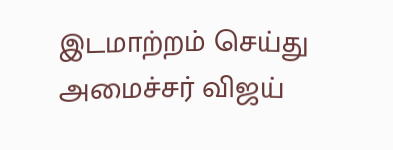இடமாற்றம் செய்து அமைச்சர் விஜய்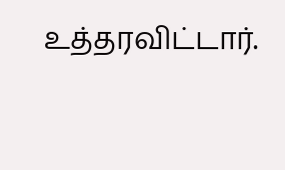உத்தரவிட்டார்.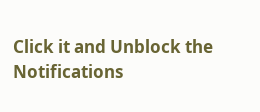Click it and Unblock the Notifications